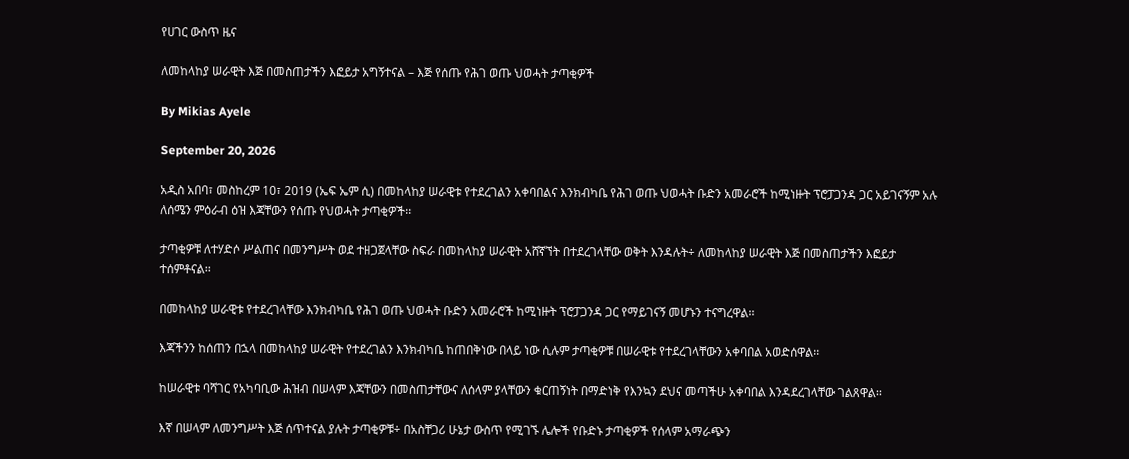የሀገር ውስጥ ዜና

ለመከላከያ ሠራዊት እጅ በመስጠታችን እፎይታ አግኝተናል – እጅ የሰጡ የሕገ ወጡ ህወሓት ታጣቂዎች

By Mikias Ayele

September 20, 2026

አዲስ አበባ፣ መስከረም 10፣ 2019 (ኤፍ ኤም ሲ) በመከላከያ ሠራዊቱ የተደረገልን አቀባበልና እንክብካቤ የሕገ ወጡ ህወሓት ቡድን አመራሮች ከሚነዙት ፕሮፓጋንዳ ጋር አይገናኝም አሉ ለሰሜን ምዕራብ ዕዝ እጃቸውን የሰጡ የህወሓት ታጣቂዎች፡፡

ታጣቂዎቹ ለተሃድሶ ሥልጠና በመንግሥት ወደ ተዘጋጀላቸው ስፍራ በመከላከያ ሠራዊት አሸኛኘት በተደረገላቸው ወቅት እንዳሉት÷ ለመከላከያ ሠራዊት እጅ በመስጠታችን እፎይታ ተሰምቶናል፡፡

በመከላከያ ሠራዊቱ የተደረገላቸው እንክብካቤ የሕገ ወጡ ህወሓት ቡድን አመራሮች ከሚነዙት ፕሮፓጋንዳ ጋር የማይገናኝ መሆኑን ተናግረዋል፡፡

እጃችንን ከሰጠን በኋላ በመከላከያ ሠራዊት የተደረገልን እንክብካቤ ከጠበቅነው በላይ ነው ሲሉም ታጣቂዎቹ በሠራዊቱ የተደረገላቸውን አቀባበል አወድሰዋል፡፡

ከሠራዊቱ ባሻገር የአካባቢው ሕዝብ በሠላም እጃቸውን በመስጠታቸውና ለሰላም ያላቸውን ቁርጠኝነት በማድነቅ የእንኳን ደህና መጣችሁ አቀባበል እንዳደረገላቸው ገልጸዋል፡፡

እኛ በሠላም ለመንግሥት እጅ ሰጥተናል ያሉት ታጣቂዎቹ÷ በአስቸጋሪ ሁኔታ ውስጥ የሚገኙ ሌሎች የቡድኑ ታጣቂዎች የሰላም አማራጭን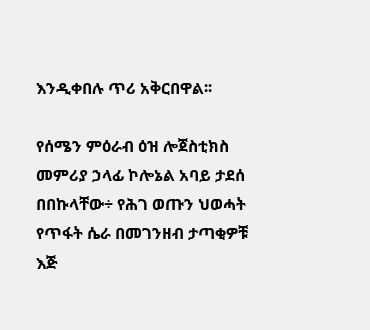እንዲቀበሉ ጥሪ አቅርበዋል፡፡

የሰሜን ምዕራብ ዕዝ ሎጀስቲክስ መምሪያ ኃላፊ ኮሎኔል አባይ ታደሰ በበኩላቸው÷ የሕገ ወጡን ህወሓት የጥፋት ሴራ በመገንዘብ ታጣቂዎቹ እጅ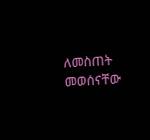ለመስጠት መወሰናቸው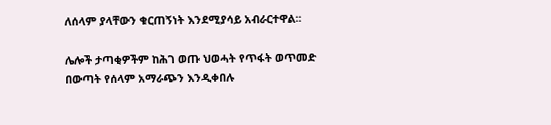ለሰላም ያላቸውን ቁርጠኝነት እንደሚያሳይ አብራርተዋል፡፡

ሌሎች ታጣቂዎችም ከሕገ ወጡ ህወሓት የጥፋት ወጥመድ በውጣት የሰላም አማራጭን እንዲቀበሉ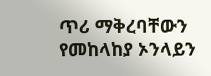ጥሪ ማቅረባቸውን የመከላከያ ኦንላይን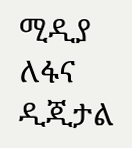ሚዲያ ለፋና ዲጂታል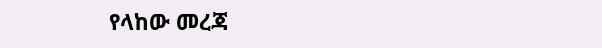የላከው መረጃ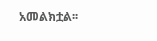አመልክቷል፡፡